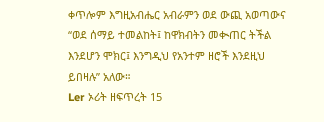ቀጥሎም እግዚአብሔር አብራምን ወደ ውጪ አወጣውና “ወደ ሰማይ ተመልከት፤ ከዋክብትን መቊጠር ትችል እንደሆን ሞክር፤ እንግዲህ የአንተም ዘሮች እንደዚህ ይበዛሉ” አለው።
Ler ኦሪት ዘፍጥረት 15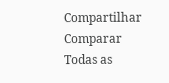Compartilhar
Comparar Todas as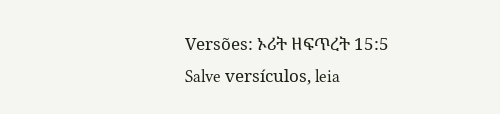Versões: ኦሪት ዘፍጥረት 15:5
Salve versículos, leia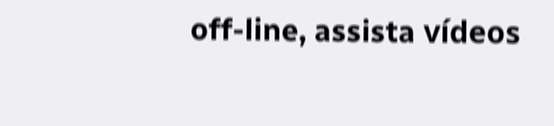off-line, assista vídeos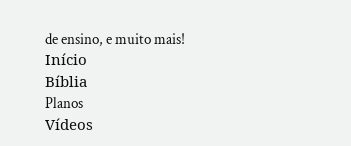de ensino, e muito mais!
Início
Bíblia
Planos
Vídeos